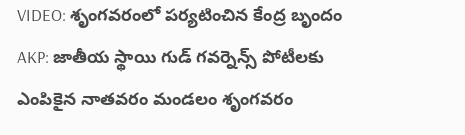VIDEO: శృంగవరంలో పర్యటించిన కేంద్ర బృందం
AKP: జాతీయ స్థాయి గుడ్ గవర్నెన్స్ పోటీలకు ఎంపికైన నాతవరం మండలం శృంగవరం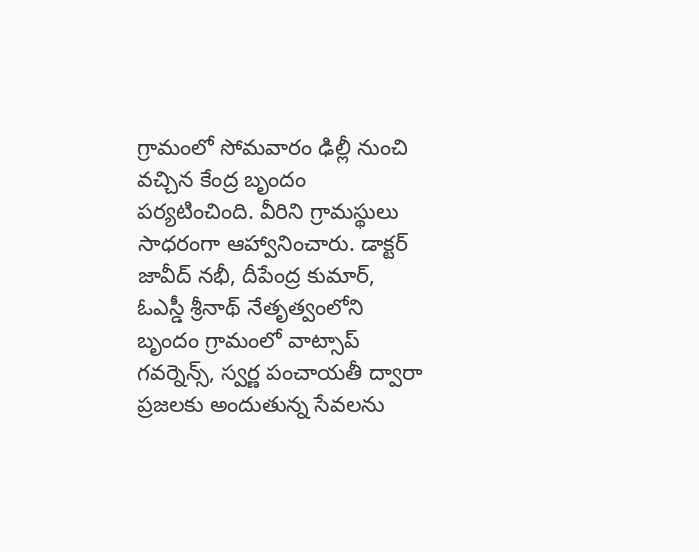గ్రామంలో సోమవారం ఢిల్లీ నుంచి వచ్చిన కేంద్ర బృందం పర్యటించింది. వీరిని గ్రామస్థులు సాధరంగా ఆహ్వానించారు. డాక్టర్ జావీద్ నభీ, దీపేంద్ర కుమార్, ఓఎస్డీ శ్రీనాథ్ నేతృత్వంలోని బృందం గ్రామంలో వాట్సాప్ గవర్నెన్స్, స్వర్ణ పంచాయతీ ద్వారా ప్రజలకు అందుతున్న సేవలను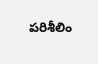పరిశీలిం